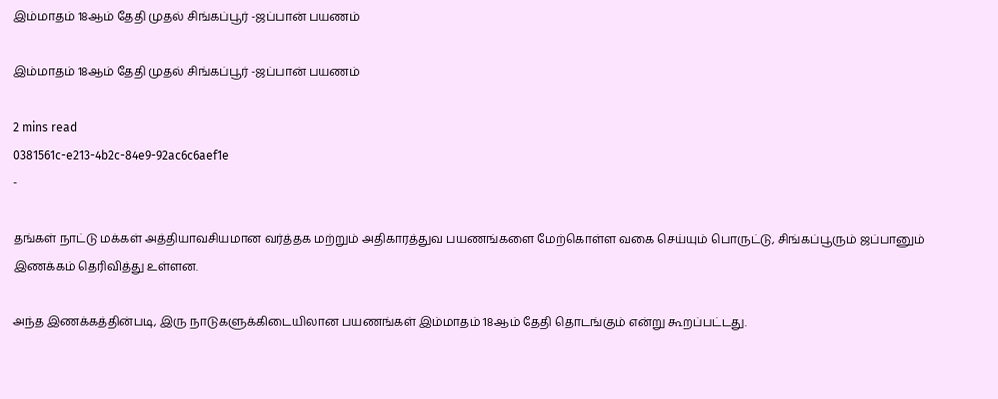இம்மாதம் 18ஆம் தேதி முதல் சிங்கப்பூர் -ஜப்பான் பயணம்

இம்மாதம் 18ஆம் தேதி முதல் சிங்கப்பூர் -ஜப்பான் பயணம்

2 mins read
0381561c-e213-4b2c-84e9-92ac6c6aef1e
-

தங்கள் நாட்டு மக்கள் அத்தியாவசியமான வர்த்தக மற்றும் அதிகாரத்துவ பயணங்களை மேற்கொள்ள வகை செய்யும் பொருட்டு, சிங்கப்பூரும் ஜப்பானும் இணக்கம் தெரிவித்து உள்ளன.

அந்த இணக்கத்தின்படி, இரு நாடுகளுக்கிடையிலான பயணங்கள் இம்மாதம் 18ஆம் தேதி தொடங்கும் என்று கூறப்பட்டது.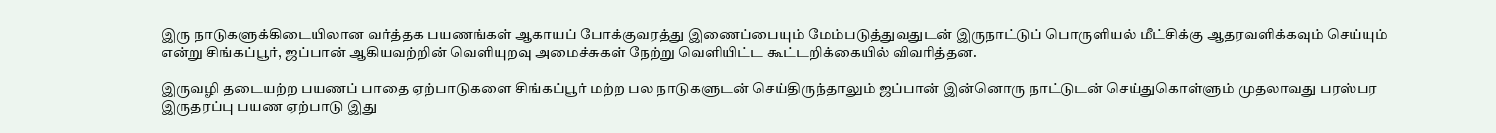இரு நாடுகளுக்கிடையிலான வர்த்தக பயணங்கள் ஆகாயப் போக்குவரத்து இணைப்பையும் மேம்படுத்துவதுடன் இருநாட்டுப் பொருளியல் மீட்சிக்கு ஆதரவளிக்கவும் செய்யும் என்று சிங்கப்பூர், ஜப்பான் ஆகியவற்றின் வெளியுறவு அமைச்சுகள் நேற்று வெளியிட்ட கூட்டறிக்கையில் விவரித்தன.

இருவழி தடையற்ற பயணப் பாதை ஏற்பாடுகளை சிங்கப்பூர் மற்ற பல நாடுகளுடன் செய்திருந்தாலும் ஜப்பான் இன்னொரு நாட்டுடன் செய்துகொள்ளும் முதலாவது பரஸ்பர இருதரப்பு பயண ஏற்பாடு இது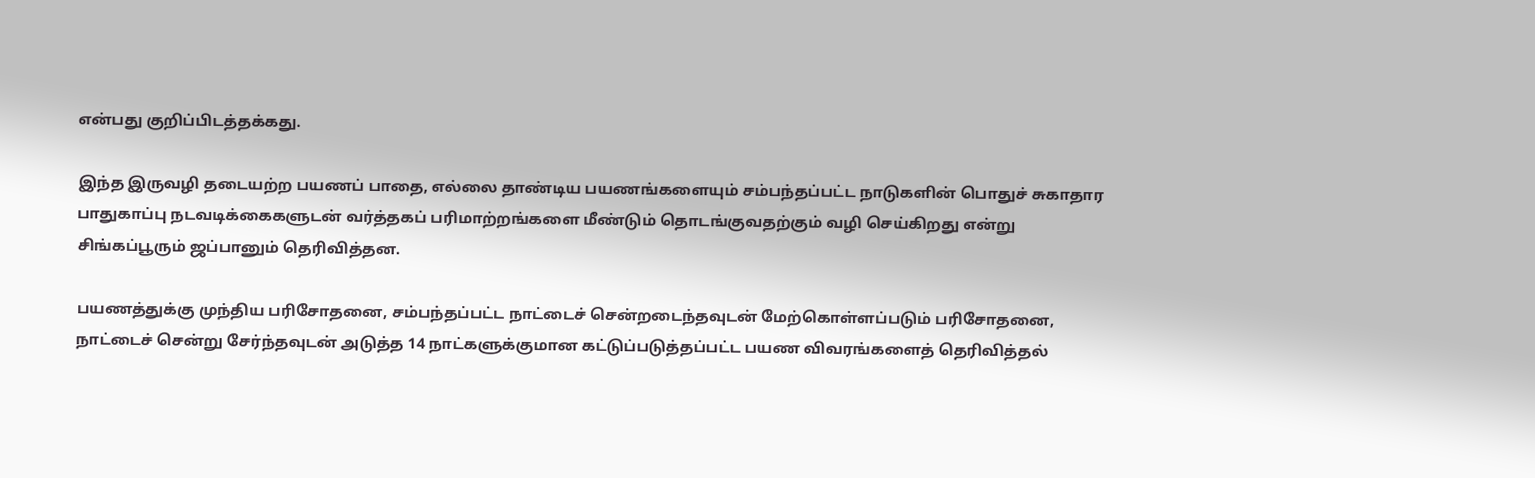என்பது குறிப்பிடத்தக்கது.

இந்த இருவழி தடையற்ற பயணப் பாதை, எல்லை தாண்டிய பயணங்களையும் சம்பந்தப்பட்ட நாடுகளின் பொதுச் சுகாதார பாதுகாப்பு நடவடிக்கைகளுடன் வர்த்தகப் பரிமாற்றங்களை மீண்டும் தொடங்குவதற்கும் வழி செய்கிறது என்று சிங்கப்பூரும் ஜப்பானும் தெரிவித்தன.

பயணத்துக்கு முந்திய பரிசோதனை, சம்பந்தப்பட்ட நாட்டைச் சென்றடைந்தவுடன் மேற்கொள்ளப்படும் பரிசோதனை, நாட்டைச் சென்று சேர்ந்தவுடன் அடுத்த 14 நாட்களுக்குமான கட்டுப்படுத்தப்பட்ட பயண விவரங்களைத் தெரிவித்தல்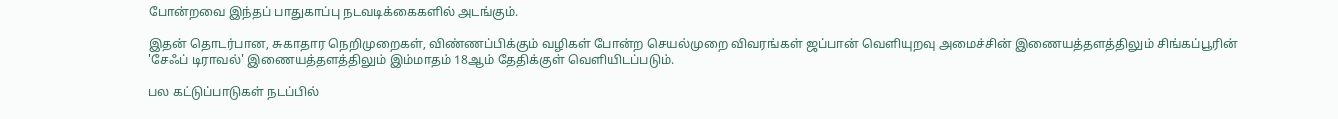போன்றவை இந்தப் பாதுகாப்பு நடவடிக்கைகளில் அடங்கும்.

இதன் தொடர்பான, சுகாதார நெறிமுறைகள், விண்ணப்பிக்கும் வழிகள் போன்ற செயல்முறை விவரங்கள் ஜப்பான் வெளியுறவு அமைச்சின் இணையத்தளத்திலும் சிங்கப்பூரின் 'சேஃப் டிராவல்' இணையத்தளத்திலும் இம்மாதம் 18ஆம் தேதிக்குள் வெளியிடப்படும்.

பல கட்டுப்பாடுகள் நடப்பில்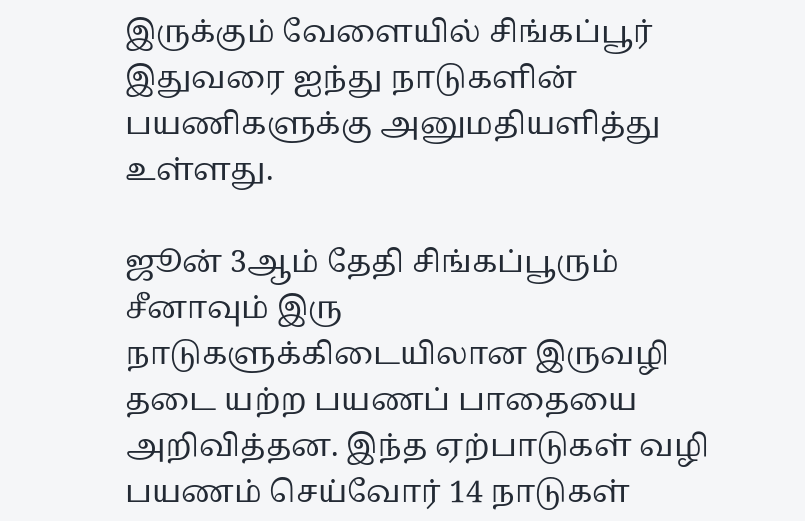இருக்கும் வேளையில் சிங்கப்பூர் இதுவரை ஐந்து நாடுகளின் பயணிகளுக்கு அனுமதியளித்து உள்ளது.

ஜூன் 3ஆம் தேதி சிங்கப்பூரும் சீனாவும் இரு நாடுகளுக்கிடையிலான இருவழி தடை யற்ற பயணப் பாதையை அறிவித்தன. இந்த ஏற்பாடுகள் வழி பயணம் செய்வோர் 14 நாடுகள்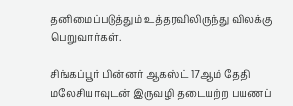தனிமைப்படுத்தும் உத்தரவிலிருந்து விலக்கு பெறுவார்கள்.

சிங்கப்பூர் பின்னர் ஆகஸ்ட் 17ஆம் தேதி மலேசியாவுடன் இருவழி தடையற்ற பயணப்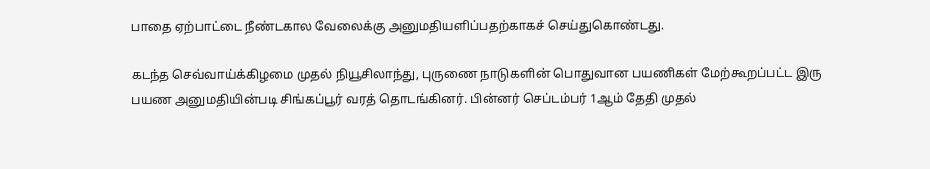பாதை ஏற்பாட்டை நீண்டகால வேலைக்கு அனுமதியளிப்பதற்காகச் செய்துகொண்டது.

கடந்த செவ்வாய்க்கிழமை முதல் நியூசிலாந்து, புருணை நாடுகளின் பொதுவான பயணிகள் மேற்கூறப்பட்ட இரு பயண அனுமதியின்படி சிங்கப்பூர் வரத் தொடங்கினர். பின்னர் செப்டம்பர் 1ஆம் தேதி முதல்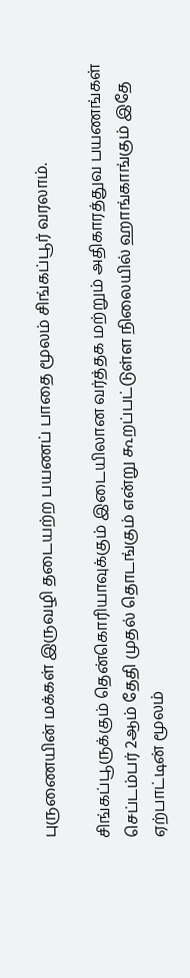புருணையின் மக்கள் இருவழி தடையற்ற பயணப் பாதை மூலம் சிங்கப்பூர் வரலாம்.

சிங்கப்பூருக்கும் தென்கொரியாவுக்கும் இடையிலான வர்த்தக மற்றும் அதிகாரத்துவ பயணங்கள் செப்டம்பர் 2ஆம் தேதி முதல் தொடங்கும் என்று கூறப்பட்டுள்ள நிலையில் ஹாங்காங்கும் இதே ஏற்பாட்டின் மூலம்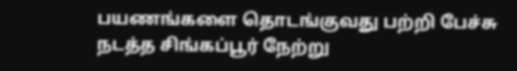பயணங்களை தொடங்குவது பற்றி பேச்சு நடத்த சிங்கப்பூர் நேற்று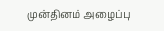முன்தினம் அழைப்பு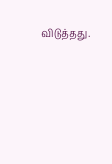விடுத்தது.